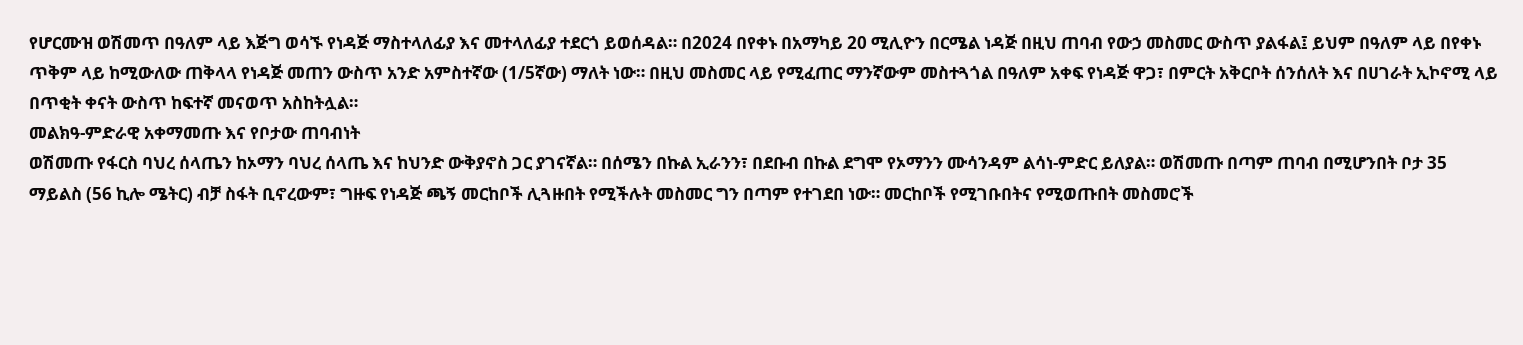የሆርሙዝ ወሽመጥ በዓለም ላይ እጅግ ወሳኙ የነዳጅ ማስተላለፊያ እና መተላለፊያ ተደርጎ ይወሰዳል። በ2024 በየቀኑ በአማካይ 20 ሚሊዮን በርሜል ነዳጅ በዚህ ጠባብ የውኃ መስመር ውስጥ ያልፋል፤ ይህም በዓለም ላይ በየቀኑ ጥቅም ላይ ከሚውለው ጠቅላላ የነዳጅ መጠን ውስጥ አንድ አምስተኛው (1/5ኛው) ማለት ነው። በዚህ መስመር ላይ የሚፈጠር ማንኛውም መስተጓጎል በዓለም አቀፍ የነዳጅ ዋጋ፣ በምርት አቅርቦት ሰንሰለት እና በሀገራት ኢኮኖሚ ላይ በጥቂት ቀናት ውስጥ ከፍተኛ መናወጥ አስከትሏል።
መልክዓ-ምድራዊ አቀማመጡ እና የቦታው ጠባብነት
ወሽመጡ የፋርስ ባህረ ሰላጤን ከኦማን ባህረ ሰላጤ እና ከህንድ ውቅያኖስ ጋር ያገናኛል። በሰሜን በኩል ኢራንን፣ በደቡብ በኩል ደግሞ የኦማንን ሙሳንዳም ልሳነ-ምድር ይለያል። ወሽመጡ በጣም ጠባብ በሚሆንበት ቦታ 35 ማይልስ (56 ኪሎ ሜትር) ብቻ ስፋት ቢኖረውም፣ ግዙፍ የነዳጅ ጫኝ መርከቦች ሊጓዙበት የሚችሉት መስመር ግን በጣም የተገደበ ነው። መርከቦች የሚገቡበትና የሚወጡበት መስመሮች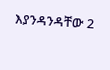እያንዳንዳቸው 2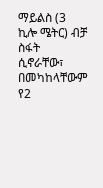ማይልስ (3 ኪሎ ሜትር) ብቻ ስፋት ሲኖራቸው፣ በመካከላቸውም የ2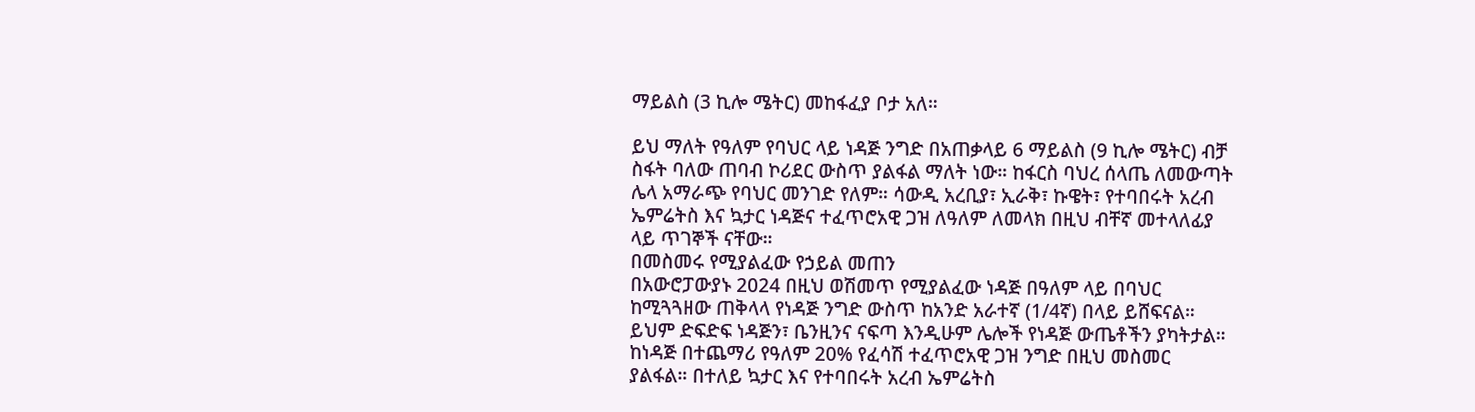ማይልስ (3 ኪሎ ሜትር) መከፋፈያ ቦታ አለ።

ይህ ማለት የዓለም የባህር ላይ ነዳጅ ንግድ በአጠቃላይ 6 ማይልስ (9 ኪሎ ሜትር) ብቻ ስፋት ባለው ጠባብ ኮሪደር ውስጥ ያልፋል ማለት ነው። ከፋርስ ባህረ ሰላጤ ለመውጣት ሌላ አማራጭ የባህር መንገድ የለም። ሳውዲ አረቢያ፣ ኢራቅ፣ ኩዌት፣ የተባበሩት አረብ ኤምሬትስ እና ኳታር ነዳጅና ተፈጥሮአዊ ጋዝ ለዓለም ለመላክ በዚህ ብቸኛ መተላለፊያ ላይ ጥገኞች ናቸው።
በመስመሩ የሚያልፈው የኃይል መጠን
በአውሮፓውያኑ 2024 በዚህ ወሽመጥ የሚያልፈው ነዳጅ በዓለም ላይ በባህር ከሚጓጓዘው ጠቅላላ የነዳጅ ንግድ ውስጥ ከአንድ አራተኛ (1/4ኛ) በላይ ይሸፍናል። ይህም ድፍድፍ ነዳጅን፣ ቤንዚንና ናፍጣ እንዲሁም ሌሎች የነዳጅ ውጤቶችን ያካትታል። ከነዳጅ በተጨማሪ የዓለም 20% የፈሳሽ ተፈጥሮአዊ ጋዝ ንግድ በዚህ መስመር ያልፋል። በተለይ ኳታር እና የተባበሩት አረብ ኤምሬትስ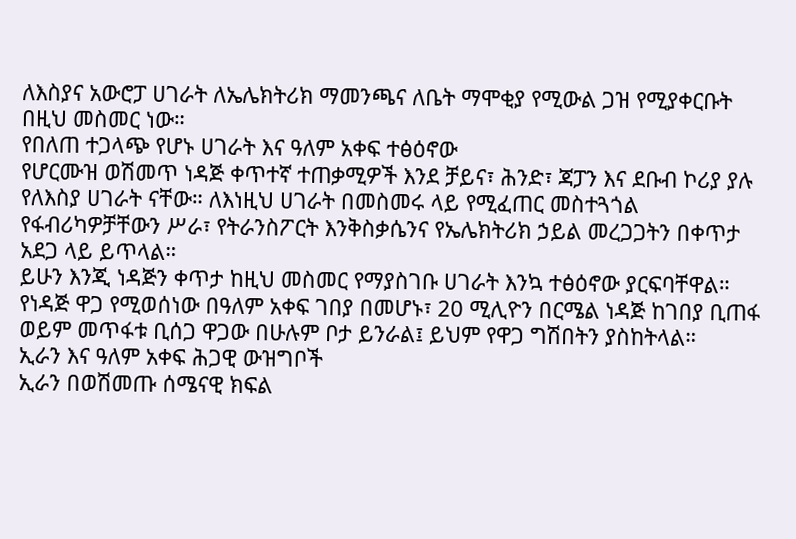ለእስያና አውሮፓ ሀገራት ለኤሌክትሪክ ማመንጫና ለቤት ማሞቂያ የሚውል ጋዝ የሚያቀርቡት በዚህ መስመር ነው።
የበለጠ ተጋላጭ የሆኑ ሀገራት እና ዓለም አቀፍ ተፅዕኖው
የሆርሙዝ ወሽመጥ ነዳጅ ቀጥተኛ ተጠቃሚዎች እንደ ቻይና፣ ሕንድ፣ ጃፓን እና ደቡብ ኮሪያ ያሉ የለእስያ ሀገራት ናቸው። ለእነዚህ ሀገራት በመስመሩ ላይ የሚፈጠር መስተጓጎል የፋብሪካዎቻቸውን ሥራ፣ የትራንስፖርት እንቅስቃሴንና የኤሌክትሪክ ኃይል መረጋጋትን በቀጥታ አደጋ ላይ ይጥላል።
ይሁን እንጂ ነዳጅን ቀጥታ ከዚህ መስመር የማያስገቡ ሀገራት እንኳ ተፅዕኖው ያርፍባቸዋል። የነዳጅ ዋጋ የሚወሰነው በዓለም አቀፍ ገበያ በመሆኑ፣ 20 ሚሊዮን በርሜል ነዳጅ ከገበያ ቢጠፋ ወይም መጥፋቱ ቢሰጋ ዋጋው በሁሉም ቦታ ይንራል፤ ይህም የዋጋ ግሽበትን ያስከትላል።
ኢራን እና ዓለም አቀፍ ሕጋዊ ውዝግቦች
ኢራን በወሽመጡ ሰሜናዊ ክፍል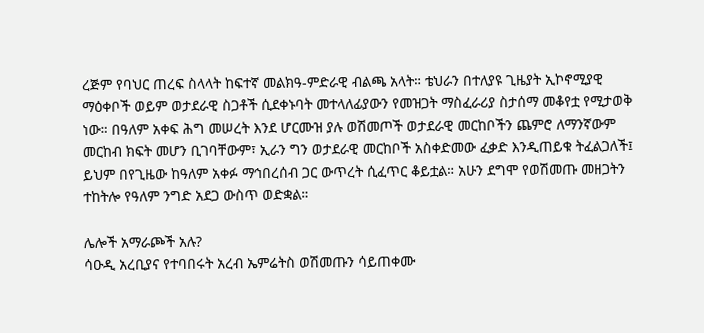ረጅም የባህር ጠረፍ ስላላት ከፍተኛ መልክዓ-ምድራዊ ብልጫ አላት። ቴህራን በተለያዩ ጊዜያት ኢኮኖሚያዊ ማዕቀቦች ወይም ወታደራዊ ስጋቶች ሲደቀኑባት መተላለፊያውን የመዝጋት ማስፈራሪያ ስታሰማ መቆየቷ የሚታወቅ ነው። በዓለም አቀፍ ሕግ መሠረት እንደ ሆርሙዝ ያሉ ወሽመጦች ወታደራዊ መርከቦችን ጨምሮ ለማንኛውም መርከብ ክፍት መሆን ቢገባቸውም፣ ኢራን ግን ወታደራዊ መርከቦች አስቀድመው ፈቃድ እንዲጠይቁ ትፈልጋለች፤ ይህም በየጊዜው ከዓለም አቀፉ ማኅበረሰብ ጋር ውጥረት ሲፈጥር ቆይቷል። አሁን ደግሞ የወሽመጡ መዘጋትን ተከትሎ የዓለም ንግድ አደጋ ውስጥ ወድቋል።

ሌሎች አማራጮች አሉ?
ሳዑዲ አረቢያና የተባበሩት አረብ ኤምሬትስ ወሽመጡን ሳይጠቀሙ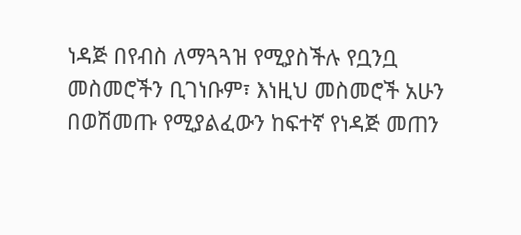ነዳጅ በየብስ ለማጓጓዝ የሚያስችሉ የቧንቧ መስመሮችን ቢገነቡም፣ እነዚህ መስመሮች አሁን በወሽመጡ የሚያልፈውን ከፍተኛ የነዳጅ መጠን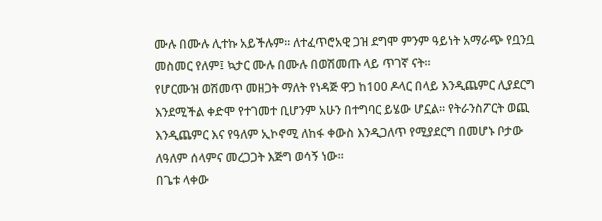ሙሉ በሙሉ ሊተኩ አይችሉም። ለተፈጥሮአዊ ጋዝ ደግሞ ምንም ዓይነት አማራጭ የቧንቧ መስመር የለም፤ ኳታር ሙሉ በሙሉ በወሽመጡ ላይ ጥገኛ ናት።
የሆርሙዝ ወሽመጥ መዘጋት ማለት የነዳጅ ዋጋ ከ100 ዶላር በላይ እንዲጨምር ሊያደርግ እንደሚችል ቀድሞ የተገመተ ቢሆንም አሁን በተግባር ይሄው ሆኗል። የትራንስፖርት ወጪ እንዲጨምር እና የዓለም ኢኮኖሚ ለከፋ ቀውስ እንዲጋለጥ የሚያደርግ በመሆኑ ቦታው ለዓለም ሰላምና መረጋጋት እጅግ ወሳኝ ነው።
በጌቱ ላቀው